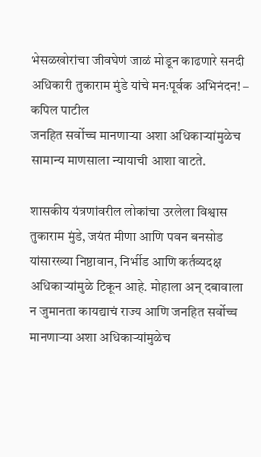भेसळखोरांचा जीवघेणं जाळं मोडून काढणारे सनदी अधिकारी तुकाराम मुंडे यांचे मनःपूर्वक अभिनंदन! – कपिल पाटील
जनहित सर्वोच्च मानणाऱ्या अशा अधिकाऱ्यांमुळेच सामान्य माणसाला न्यायाची आशा वाटते.

शासकीय यंत्रणांवरील लोकांचा उरलेला विश्वास तुकाराम मुंडे, जयंत मीणा आणि पवन बनसोड यांसारख्या निष्ठावान, निर्भीड आणि कर्तव्यदक्ष अधिकाऱ्यांमुळे टिकून आहे. मोहाला अन् दबावाला न जुमानता कायद्याचं राज्य आणि जनहित सर्वोच्च मानणाऱ्या अशा अधिकाऱ्यांमुळेच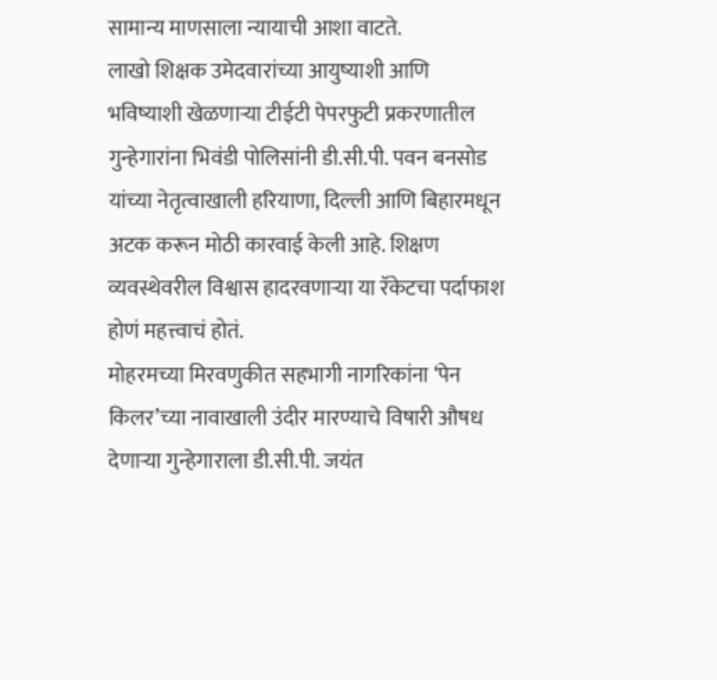सामान्य माणसाला न्यायाची आशा वाटते.
लाखो शिक्षक उमेदवारांच्या आयुष्याशी आणि भविष्याशी खेळणाऱ्या टीईटी पेपरफुटी प्रकरणातील गुन्हेगारांना भिवंडी पोलिसांनी डी.सी.पी. पवन बनसोड यांच्या नेतृत्वाखाली हरियाणा, दिल्ली आणि बिहारमधून अटक करून मोठी कारवाई केली आहे. शिक्षण व्यवस्थेवरील विश्वास हादरवणाऱ्या या रॅकेटचा पर्दाफाश होणं महत्त्वाचं होतं.
मोहरमच्या मिरवणुकीत सहभागी नागरिकांना ‘पेन किलर’च्या नावाखाली उंदीर मारण्याचे विषारी औषध देणाऱ्या गुन्हेगाराला डी.सी.पी. जयंत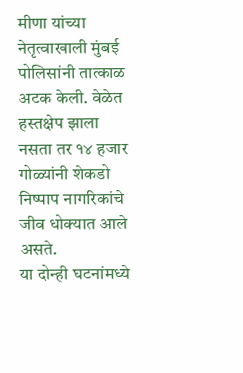मीणा यांच्या नेतृत्वाखाली मुंबई पोलिसांनी तात्काळ अटक केली. वेळेत हस्तक्षेप झाला नसता तर १४ हजार गोळ्यांनी शेकडो निष्पाप नागरिकांचे जीव धोक्यात आले असते.
या दोन्ही घटनांमध्ये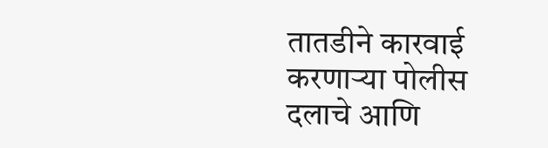तातडीने कारवाई करणाऱ्या पोलीस दलाचे आणि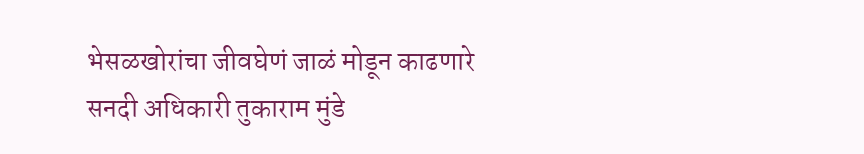भेसळखोरांचा जीवघेणं जाळं मोडून काढणारे सनदी अधिकारी तुकाराम मुंडे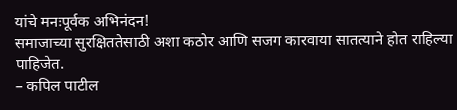यांचे मनःपूर्वक अभिनंदन!
समाजाच्या सुरक्षिततेसाठी अशा कठोर आणि सजग कारवाया सातत्याने होत राहिल्या पाहिजेत.
– कपिल पाटील